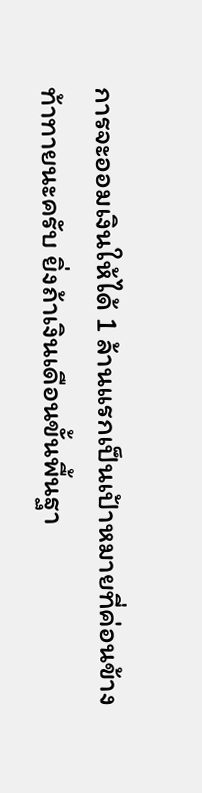การจะออมเงินให้ได้ 1 ล้านแรกเป็นเป้าหมายที่ค่อนข้างท้าทายนะครับ ยิ่งถ้าเงินเดือนขั้นพื้นฐา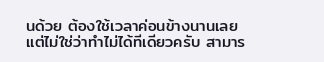นด้วย ต้องใช้เวลาค่อนข้างนานเลย
แต่ไม่ใช่ว่าทำไม่ได้ทีเดียวครับ สามาร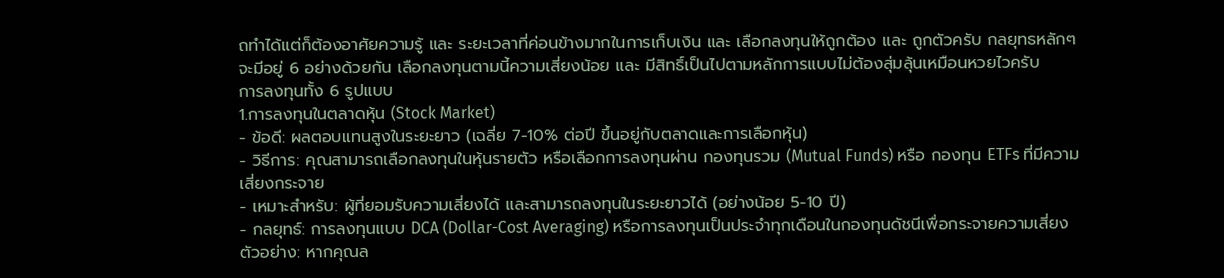ถทำได้แต่ก็ต้องอาศัยความรู้ และ ระยะเวลาที่ค่อนข้างมากในการเก็บเงิน และ เลือกลงทุนให้ถูกต้อง และ ถูกตัวครับ กลยุทธหลักๆจะมีอยู่ 6 อย่างด้วยกัน เลือกลงทุนตามนี้ความเสี่ยงน้อย และ มีสิทธิ์เป็นไปตามหลักการแบบไม่ต้องสุ่มลุ้นเหมือนหวยไวครับ
การลงทุนทั้ง 6 รูปแบบ
1.การลงทุนในตลาดหุ้น (Stock Market)
- ข้อดี: ผลตอบแทนสูงในระยะยาว (เฉลี่ย 7-10% ต่อปี ขึ้นอยู่กับตลาดและการเลือกหุ้น)
- วิธีการ: คุณสามารถเลือกลงทุนในหุ้นรายตัว หรือเลือกการลงทุนผ่าน กองทุนรวม (Mutual Funds) หรือ กองทุน ETFs ที่มีความเสี่ยงกระจาย
- เหมาะสำหรับ: ผู้ที่ยอมรับความเสี่ยงได้ และสามารถลงทุนในระยะยาวได้ (อย่างน้อย 5-10 ปี)
- กลยุทธ์: การลงทุนแบบ DCA (Dollar-Cost Averaging) หรือการลงทุนเป็นประจำทุกเดือนในกองทุนดัชนีเพื่อกระจายความเสี่ยง
ตัวอย่าง: หากคุณล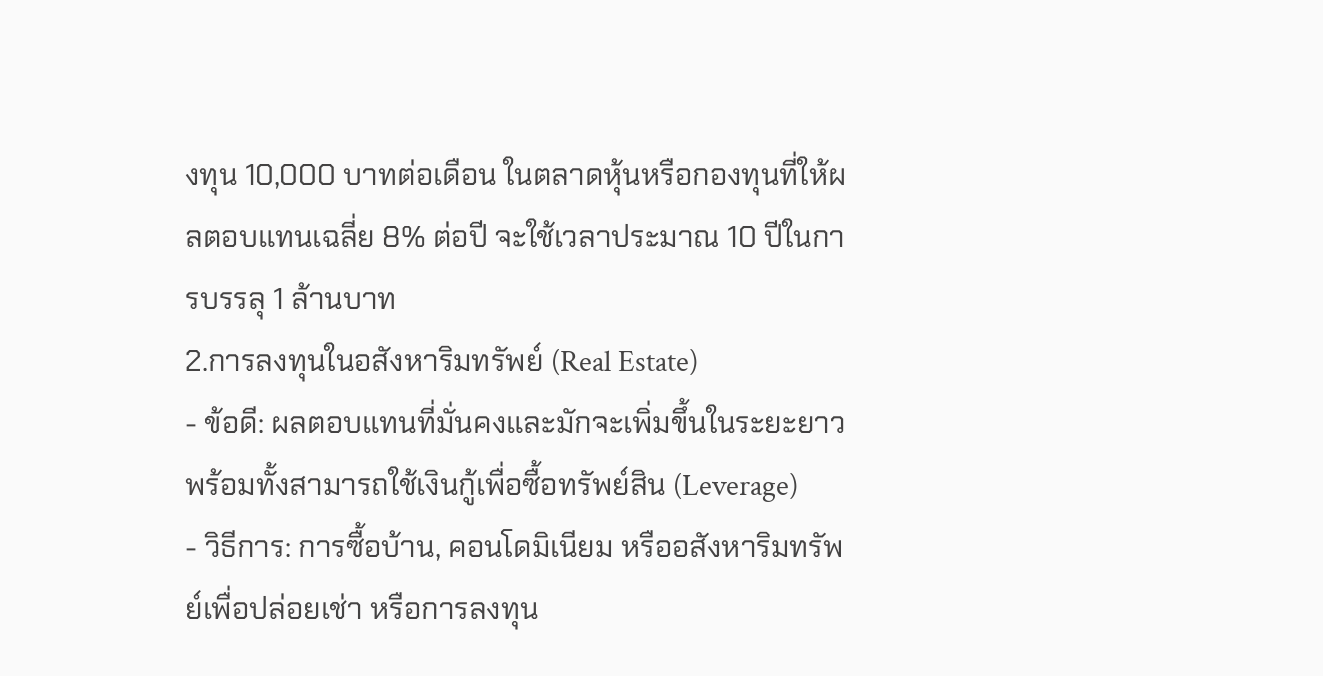งทุน 10,000 บาทต่อเดือน ในตลาดหุ้นหรือกองทุนที่ให้ผลตอบแทนเฉลี่ย 8% ต่อปี จะใช้เวลาประมาณ 10 ปีในการบรรลุ 1 ล้านบาท
2.การลงทุนในอสังหาริมทรัพย์ (Real Estate)
- ข้อดี: ผลตอบแทนที่มั่นคงและมักจะเพิ่มขึ้นในระยะยาว พร้อมทั้งสามารถใช้เงินกู้เพื่อซื้อทรัพย์สิน (Leverage)
- วิธีการ: การซื้อบ้าน, คอนโดมิเนียม หรืออสังหาริมทรัพย์เพื่อปล่อยเช่า หรือการลงทุน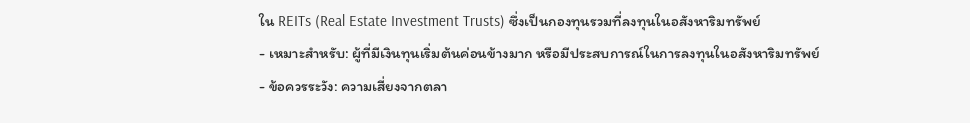ใน REITs (Real Estate Investment Trusts) ซึ่งเป็นกองทุนรวมที่ลงทุนในอสังหาริมทรัพย์
- เหมาะสำหรับ: ผู้ที่มีเงินทุนเริ่มต้นค่อนข้างมาก หรือมีประสบการณ์ในการลงทุนในอสังหาริมทรัพย์
- ข้อควรระวัง: ความเสี่ยงจากตลา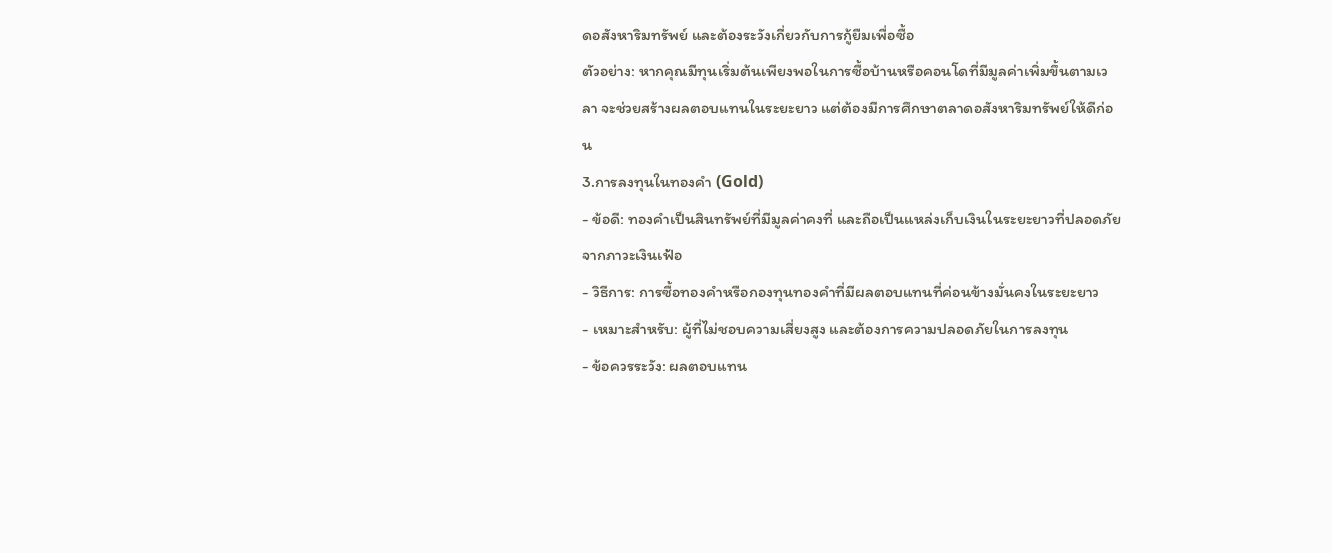ดอสังหาริมทรัพย์ และต้องระวังเกี่ยวกับการกู้ยืมเพื่อซื้อ
ตัวอย่าง: หากคุณมีทุนเริ่มต้นเพียงพอในการซื้อบ้านหรือคอนโดที่มีมูลค่าเพิ่มขึ้นตามเวลา จะช่วยสร้างผลตอบแทนในระยะยาว แต่ต้องมีการศึกษาตลาดอสังหาริมทรัพย์ให้ดีก่อน
3.การลงทุนในทองคำ (Gold)
- ข้อดี: ทองคำเป็นสินทรัพย์ที่มีมูลค่าคงที่ และถือเป็นแหล่งเก็บเงินในระยะยาวที่ปลอดภัยจากภาวะเงินเฟ้อ
- วิธีการ: การซื้อทองคำหรือกองทุนทองคำที่มีผลตอบแทนที่ค่อนข้างมั่นคงในระยะยาว
- เหมาะสำหรับ: ผู้ที่ไม่ชอบความเสี่ยงสูง และต้องการความปลอดภัยในการลงทุน
- ข้อควรระวัง: ผลตอบแทน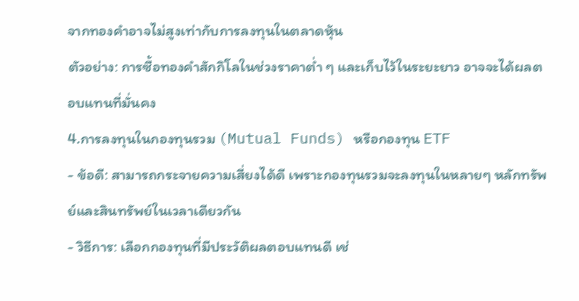จากทองคำอาจไม่สูงเท่ากับการลงทุนในตลาดหุ้น
ตัวอย่าง: การซื้อทองคำสักกิโลในช่วงราคาต่ำ ๆ และเก็บไว้ในระยะยาว อาจจะได้ผลตอบแทนที่มั่นคง
4.การลงทุนในกองทุนรวม (Mutual Funds) หรือกองทุน ETF
- ข้อดี: สามารถกระจายความเสี่ยงได้ดี เพราะกองทุนรวมจะลงทุนในหลายๆ หลักทรัพย์และสินทรัพย์ในเวลาเดียวกัน
- วิธีการ: เลือกกองทุนที่มีประวัติผลตอบแทนดี เช่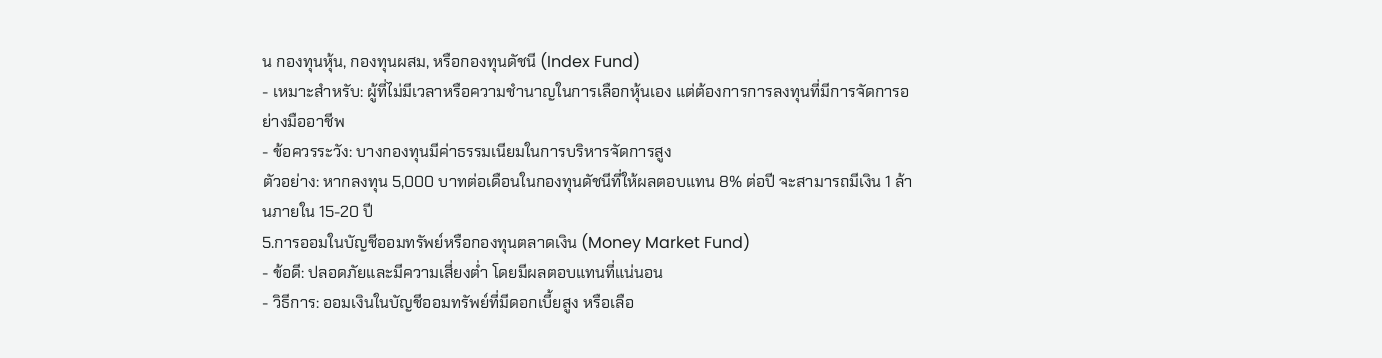น กองทุนหุ้น, กองทุนผสม, หรือกองทุนดัชนี (Index Fund)
- เหมาะสำหรับ: ผู้ที่ไม่มีเวลาหรือความชำนาญในการเลือกหุ้นเอง แต่ต้องการการลงทุนที่มีการจัดการอย่างมืออาชีพ
- ข้อควรระวัง: บางกองทุนมีค่าธรรมเนียมในการบริหารจัดการสูง
ตัวอย่าง: หากลงทุน 5,000 บาทต่อเดือนในกองทุนดัชนีที่ให้ผลตอบแทน 8% ต่อปี จะสามารถมีเงิน 1 ล้านภายใน 15-20 ปี
5.การออมในบัญชีออมทรัพย์หรือกองทุนตลาดเงิน (Money Market Fund)
- ข้อดี: ปลอดภัยและมีความเสี่ยงต่ำ โดยมีผลตอบแทนที่แน่นอน
- วิธีการ: ออมเงินในบัญชีออมทรัพย์ที่มีดอกเบี้ยสูง หรือเลือ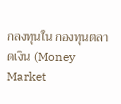กลงทุนใน กองทุนตลาดเงิน (Money Market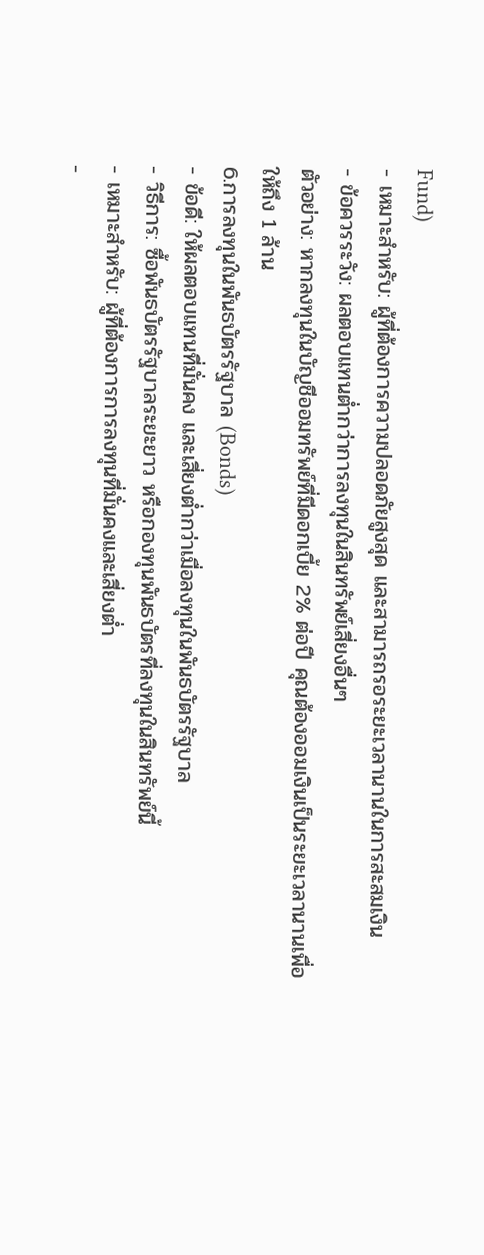Fund)
- เหมาะสำหรับ: ผู้ที่ต้องการความปลอดภัยสูงสุด และสามารถรอระยะเวลานานในการสะสมเงิน
- ข้อควรระวัง: ผลตอบแทนต่ำกว่าการลงทุนในสินทรัพย์เสี่ยงอื่นๆ
ตัวอย่าง: หากลงทุนในบัญชีออมทรัพย์ที่มีดอกเบี้ย 2% ต่อปี คุณต้องออมเงินเป็นระยะเวลานานเพื่อให้ถึง 1 ล้าน
6.การลงทุนในพันธบัตรรัฐบาล (Bonds)
- ข้อดี: ให้ผลตอบแทนที่มั่นคง และเสี่ยงต่ำกว่าเมื่อลงทุนในพันธบัตรรัฐบาล
- วิธีการ: ซื้อพันธบัตรรัฐบาลระยะยาว หรือกองทุนพันธบัตรที่ลงทุนในสินทรัพย์นี้
- เหมาะสำหรับ: ผู้ที่ต้องการการลงทุนที่มั่นคงและเสี่ยงต่ำ
-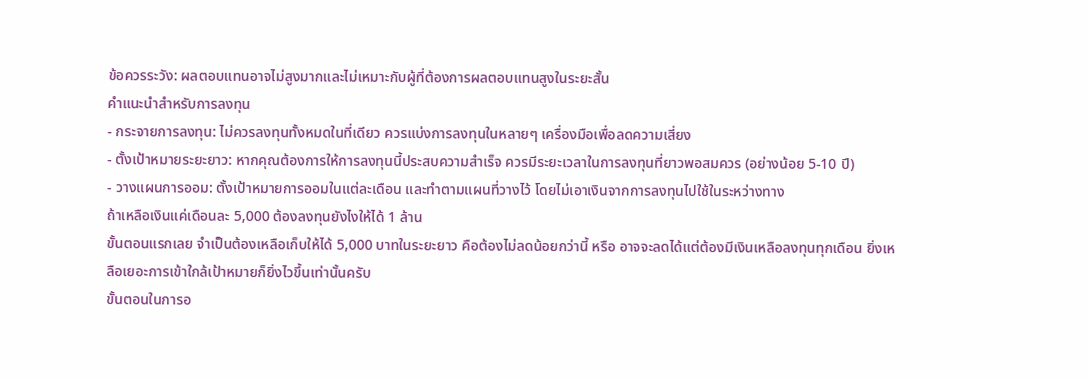ข้อควรระวัง: ผลตอบแทนอาจไม่สูงมากและไม่เหมาะกับผู้ที่ต้องการผลตอบแทนสูงในระยะสั้น
คำแนะนำสำหรับการลงทุน
- กระจายการลงทุน: ไม่ควรลงทุนทั้งหมดในที่เดียว ควรแบ่งการลงทุนในหลายๆ เครื่องมือเพื่อลดความเสี่ยง
- ตั้งเป้าหมายระยะยาว: หากคุณต้องการให้การลงทุนนี้ประสบความสำเร็จ ควรมีระยะเวลาในการลงทุนที่ยาวพอสมควร (อย่างน้อย 5-10 ปี)
- วางแผนการออม: ตั้งเป้าหมายการออมในแต่ละเดือน และทำตามแผนที่วางไว้ โดยไม่เอาเงินจากการลงทุนไปใช้ในระหว่างทาง
ถ้าเหลือเงินแค่เดือนละ 5,000 ต้องลงทุนยังไงให้ได้ 1 ล้าน
ขั้นตอนแรกเลย จำเป็นต้องเหลือเก็บให้ได้ 5,000 บาทในระยะยาว คือต้องไม่ลดน้อยกว่านี้ หรือ อาจจะลดได้แต่ต้องมีเงินเหลือลงทุนทุกเดือน ยิ่งเหลือเยอะการเข้าใกล้เป้าหมายก็ยิ่งไวขึ้นเท่านั้นครับ
ขั้นตอนในการอ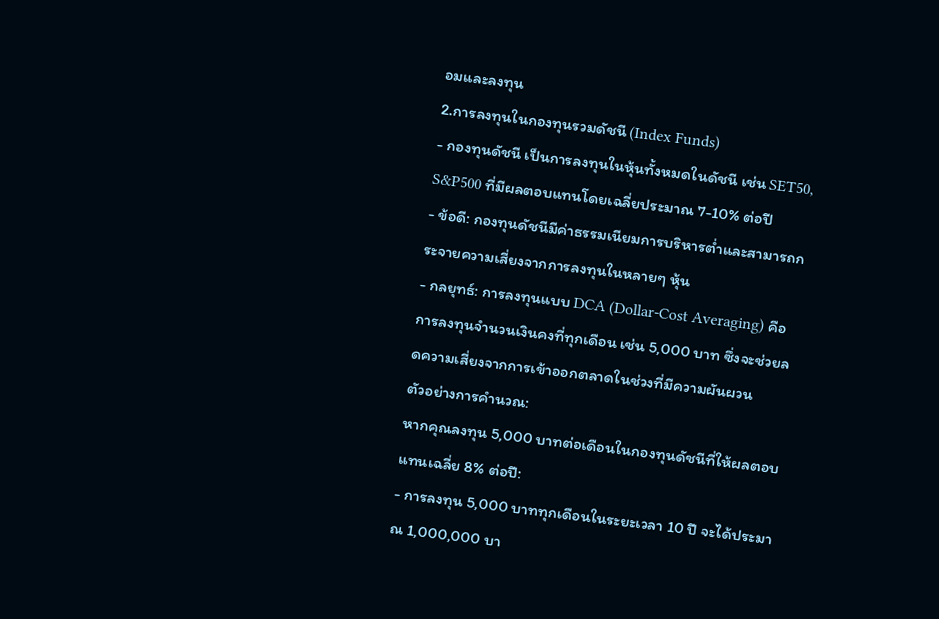อมและลงทุน
2.การลงทุนในกองทุนรวมดัชนี (Index Funds)
- กองทุนดัชนี เป็นการลงทุนในหุ้นทั้งหมดในดัชนี เช่น SET50, S&P500 ที่มีผลตอบแทนโดยเฉลี่ยประมาณ 7-10% ต่อปี
- ข้อดี: กองทุนดัชนีมีค่าธรรมเนียมการบริหารต่ำและสามารถกระจายความเสี่ยงจากการลงทุนในหลายๆ หุ้น
- กลยุทธ์: การลงทุนแบบ DCA (Dollar-Cost Averaging) คือการลงทุนจำนวนเงินคงที่ทุกเดือน เช่น 5,000 บาท ซึ่งจะช่วยลดความเสี่ยงจากการเข้าออกตลาดในช่วงที่มีความผันผวน
ตัวอย่างการคำนวณ:
หากคุณลงทุน 5,000 บาทต่อเดือนในกองทุนดัชนีที่ให้ผลตอบแทนเฉลี่ย 8% ต่อปี:
- การลงทุน 5,000 บาททุกเดือนในระยะเวลา 10 ปี จะได้ประมาณ 1,000,000 บา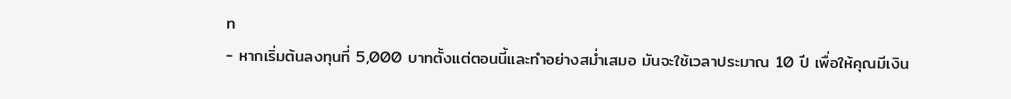ท
- หากเริ่มต้นลงทุนที่ 5,000 บาทตั้งแต่ตอนนี้และทำอย่างสม่ำเสมอ มันจะใช้เวลาประมาณ 10 ปี เพื่อให้คุณมีเงิน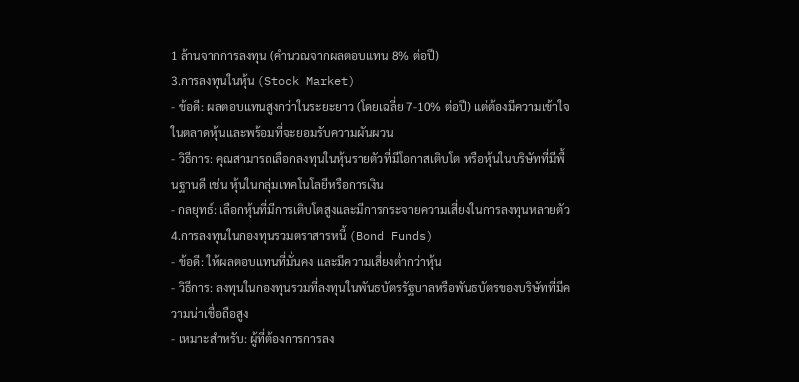1 ล้านจากการลงทุน (คำนวณจากผลตอบแทน 8% ต่อปี)
3.การลงทุนในหุ้น (Stock Market)
- ข้อดี: ผลตอบแทนสูงกว่าในระยะยาว (โดยเฉลี่ย 7-10% ต่อปี) แต่ต้องมีความเข้าใจในตลาดหุ้นและพร้อมที่จะยอมรับความผันผวน
- วิธีการ: คุณสามารถเลือกลงทุนในหุ้นรายตัวที่มีโอกาสเติบโต หรือหุ้นในบริษัทที่มีพื้นฐานดี เช่น หุ้นในกลุ่มเทคโนโลยีหรือการเงิน
- กลยุทธ์: เลือกหุ้นที่มีการเติบโตสูงและมีการกระจายความเสี่ยงในการลงทุนหลายตัว
4.การลงทุนในกองทุนรวมตราสารหนี้ (Bond Funds)
- ข้อดี: ให้ผลตอบแทนที่มั่นคง และมีความเสี่ยงต่ำกว่าหุ้น
- วิธีการ: ลงทุนในกองทุนรวมที่ลงทุนในพันธบัตรรัฐบาลหรือพันธบัตรของบริษัทที่มีความน่าเชื่อถือสูง
- เหมาะสำหรับ: ผู้ที่ต้องการการลง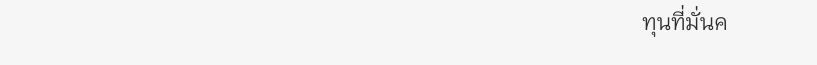ทุนที่มั่นค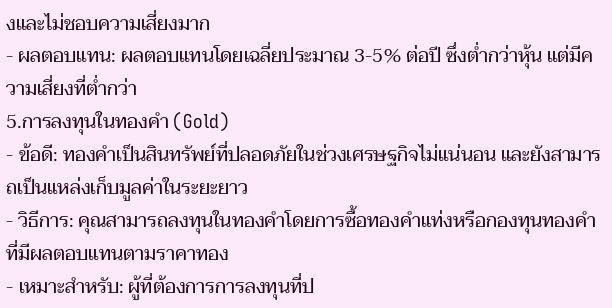งและไม่ชอบความเสี่ยงมาก
- ผลตอบแทน: ผลตอบแทนโดยเฉลี่ยประมาณ 3-5% ต่อปี ซึ่งต่ำกว่าหุ้น แต่มีความเสี่ยงที่ต่ำกว่า
5.การลงทุนในทองคำ (Gold)
- ข้อดี: ทองคำเป็นสินทรัพย์ที่ปลอดภัยในช่วงเศรษฐกิจไม่แน่นอน และยังสามารถเป็นแหล่งเก็บมูลค่าในระยะยาว
- วิธีการ: คุณสามารถลงทุนในทองคำโดยการซื้อทองคำแท่งหรือกองทุนทองคำที่มีผลตอบแทนตามราคาทอง
- เหมาะสำหรับ: ผู้ที่ต้องการการลงทุนที่ป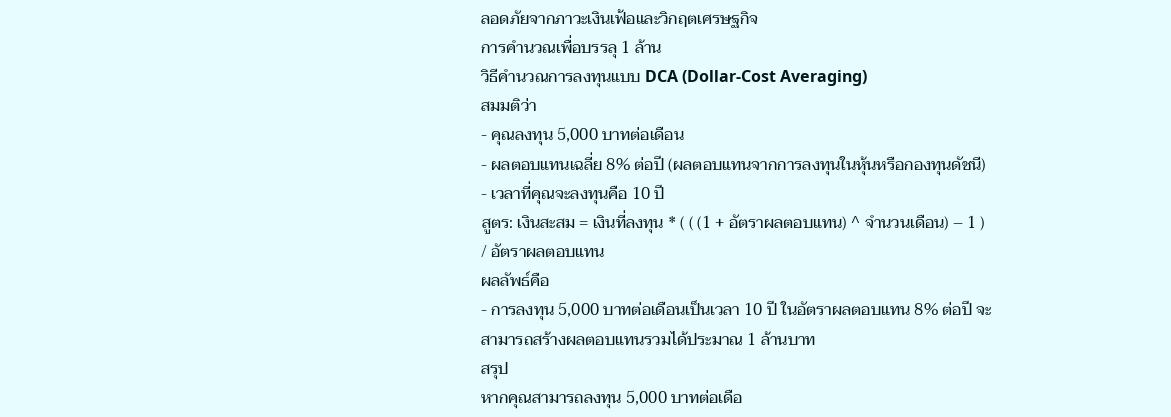ลอดภัยจากภาวะเงินเฟ้อและวิกฤตเศรษฐกิจ
การคำนวณเพื่อบรรลุ 1 ล้าน
วิธีคำนวณการลงทุนแบบ DCA (Dollar-Cost Averaging)
สมมติว่า
- คุณลงทุน 5,000 บาทต่อเดือน
- ผลตอบแทนเฉลี่ย 8% ต่อปี (ผลตอบแทนจากการลงทุนในหุ้นหรือกองทุนดัชนี)
- เวลาที่คุณจะลงทุนคือ 10 ปี
สูตร: เงินสะสม = เงินที่ลงทุน * ( ( (1 + อัตราผลตอบแทน) ^ จำนวนเดือน) – 1 ) / อัตราผลตอบแทน
ผลลัพธ์คือ
- การลงทุน 5,000 บาทต่อเดือนเป็นเวลา 10 ปี ในอัตราผลตอบแทน 8% ต่อปี จะสามารถสร้างผลตอบแทนรวมได้ประมาณ 1 ล้านบาท
สรุป
หากคุณสามารถลงทุน 5,000 บาทต่อเดือ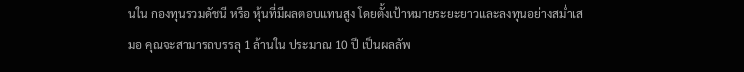นใน กองทุนรวมดัชนี หรือ หุ้นที่มีผลตอบแทนสูง โดยตั้งเป้าหมายระยะยาวและลงทุนอย่างสม่ำเสมอ คุณจะสามารถบรรลุ 1 ล้านใน ประมาณ 10 ปี เป็นผลลัพ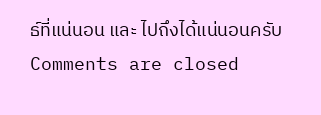ธ์ที่แน่นอน และ ไปถึงได้แน่นอนครับ
Comments are closed